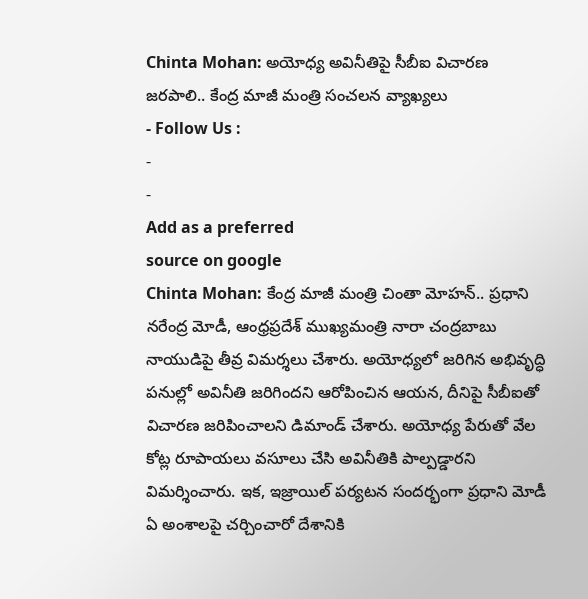Chinta Mohan: అయోధ్య అవినీతిపై సీబీఐ విచారణ జరపాలి.. కేంద్ర మాజీ మంత్రి సంచలన వ్యాఖ్యలు
- Follow Us :
-
-
Add as a preferred
source on google
Chinta Mohan: కేంద్ర మాజీ మంత్రి చింతా మోహన్.. ప్రధాని నరేంద్ర మోడీ, ఆంధ్రప్రదేశ్ ముఖ్యమంత్రి నారా చంద్రబాబు నాయుడిపై తీవ్ర విమర్శలు చేశారు. అయోధ్యలో జరిగిన అభివృద్ధి పనుల్లో అవినీతి జరిగిందని ఆరోపించిన ఆయన, దీనిపై సీబీఐతో విచారణ జరిపించాలని డిమాండ్ చేశారు. అయోధ్య పేరుతో వేల కోట్ల రూపాయలు వసూలు చేసి అవినీతికి పాల్పడ్డారని విమర్శించారు. ఇక, ఇజ్రాయిల్ పర్యటన సందర్భంగా ప్రధాని మోడీ ఏ అంశాలపై చర్చించారో దేశానికి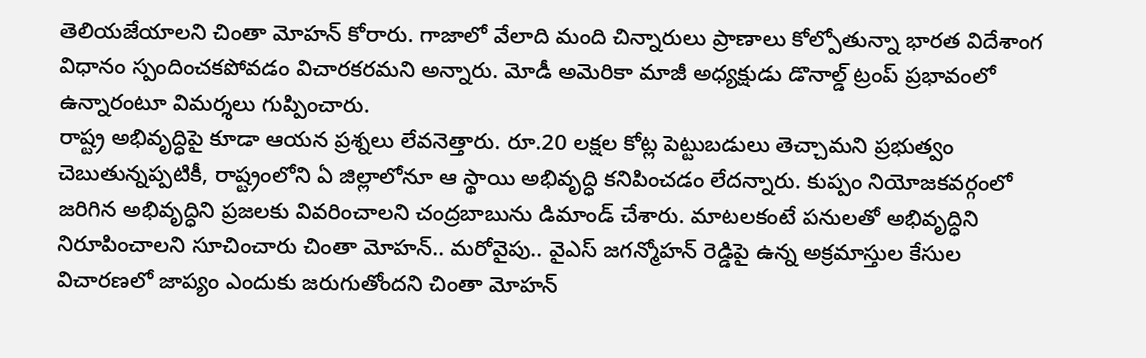తెలియజేయాలని చింతా మోహన్ కోరారు. గాజాలో వేలాది మంది చిన్నారులు ప్రాణాలు కోల్పోతున్నా భారత విదేశాంగ విధానం స్పందించకపోవడం విచారకరమని అన్నారు. మోడీ అమెరికా మాజీ అధ్యక్షుడు డొనాల్డ్ ట్రంప్ ప్రభావంలో ఉన్నారంటూ విమర్శలు గుప్పించారు.
రాష్ట్ర అభివృద్ధిపై కూడా ఆయన ప్రశ్నలు లేవనెత్తారు. రూ.20 లక్షల కోట్ల పెట్టుబడులు తెచ్చామని ప్రభుత్వం చెబుతున్నప్పటికీ, రాష్ట్రంలోని ఏ జిల్లాలోనూ ఆ స్థాయి అభివృద్ధి కనిపించడం లేదన్నారు. కుప్పం నియోజకవర్గంలో జరిగిన అభివృద్ధిని ప్రజలకు వివరించాలని చంద్రబాబును డిమాండ్ చేశారు. మాటలకంటే పనులతో అభివృద్ధిని నిరూపించాలని సూచించారు చింతా మోహన్.. మరోవైపు.. వైఎస్ జగన్మోహన్ రెడ్డిపై ఉన్న అక్రమాస్తుల కేసుల విచారణలో జాప్యం ఎందుకు జరుగుతోందని చింతా మోహన్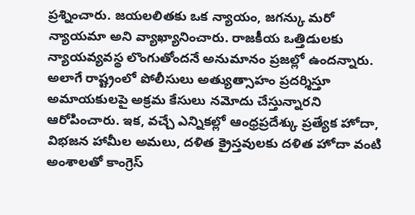ప్రశ్నించారు. జయలలితకు ఒక న్యాయం, జగన్కు మరో న్యాయమా అని వ్యాఖ్యానించారు. రాజకీయ ఒత్తిడులకు న్యాయవ్యవస్థ లొంగుతోందనే అనుమానం ప్రజల్లో ఉందన్నారు. అలాగే రాష్ట్రంలో పోలీసులు అత్యుత్సాహం ప్రదర్శిస్తూ అమాయకులపై అక్రమ కేసులు నమోదు చేస్తున్నారని ఆరోపించారు. ఇక, వచ్చే ఎన్నికల్లో ఆంధ్రప్రదేశ్కు ప్రత్యేక హోదా, విభజన హామీల అమలు, దళిత క్రైస్తవులకు దళిత హోదా వంటి అంశాలతో కాంగ్రెస్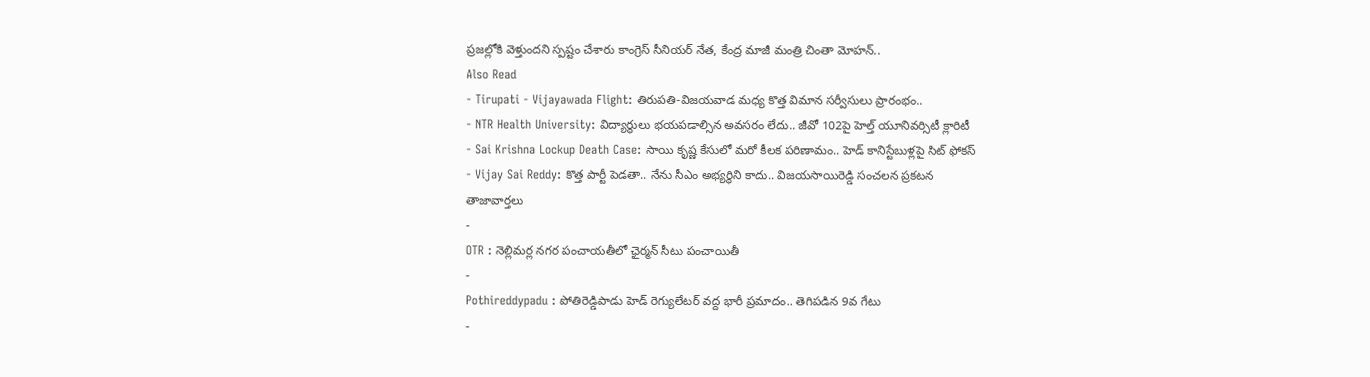ప్రజల్లోకి వెళ్తుందని స్పష్టం చేశారు కాంగ్రెస్ సీనియర్ నేత, కేంద్ర మాజీ మంత్రి చింతా మోహన్..
Also Read
- Tirupati - Vijayawada Flight: తిరుపతి-విజయవాడ మధ్య కొత్త విమాన సర్వీసులు ప్రారంభం..
- NTR Health University: విద్యార్థులు భయపడాల్సిన అవసరం లేదు.. జీవో 102పై హెల్త్ యూనివర్సిటీ క్లారిటీ
- Sai Krishna Lockup Death Case: సాయి కృష్ణ కేసులో మరో కీలక పరిణామం.. హెడ్ కానిస్టేబుళ్లపై సిట్ ఫోకస్
- Vijay Sai Reddy: కొత్త పార్టీ పెడతా.. నేను సీఎం అభ్యర్థిని కాదు.. విజయసాయిరెడ్డి సంచలన ప్రకటన
తాజావార్తలు
-
OTR : నెల్లిమర్ల నగర పంచాయతీలో ఛైర్మన్ సీటు పంచాయితీ
-
Pothireddypadu : పోతిరెడ్డిపాడు హెడ్ రెగ్యులేటర్ వద్ద భారీ ప్రమాదం.. తెగిపడిన 9వ గేటు
-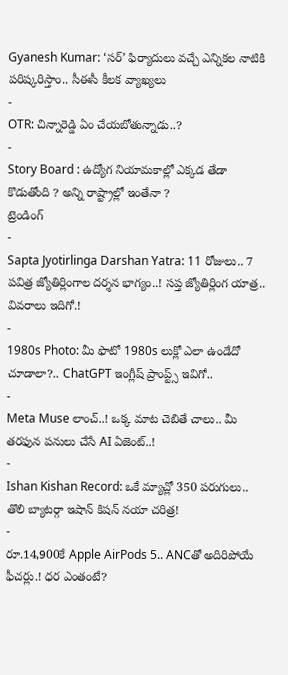Gyanesh Kumar: ‘సర్’ ఫిర్యాదులు వచ్చే ఎన్నికల నాటికి పరిష్కరిస్తాం.. సీఈసీ కీలక వ్యాఖ్యలు
-
OTR: చిన్నారెడ్డి ఏం చేయబోతున్నాడు..?
-
Story Board : ఉద్యోగ నియామకాల్లో ఎక్కడ తేడా కొడుతోంది ? అన్ని రాష్ట్రాల్లో ఇంతేనా ?
ట్రెండింగ్
-
Sapta Jyotirlinga Darshan Yatra: 11 రోజులు.. 7 పవిత్ర జ్యోతిర్లింగాల దర్శన భాగ్యం..! సప్త జ్యోతిర్లింగ యాత్ర.. వివరాలు ఇదిగో.!
-
1980s Photo: మీ ఫొటో 1980s లుక్లో ఎలా ఉండేదో చూడాలా?.. ChatGPT ఇంగ్లీష్ ప్రాంప్ట్స్ ఇవిగో..
-
Meta Muse లాంచ్..! ఒక్క మాట చెబితే చాలు.. మీ తరఫున పనులు చేసే AI ఏజెంట్..!
-
Ishan Kishan Record: ఒకే మ్యాచ్లో 350 పరుగులు.. తొలి బ్యాటర్గా ఇషాన్ కిషన్ నయా చరిత్ర!
-
రూ.14,900కే Apple AirPods 5.. ANCతో అదిరిపోయే ఫీచర్లు.! ధర ఎంతంటే?